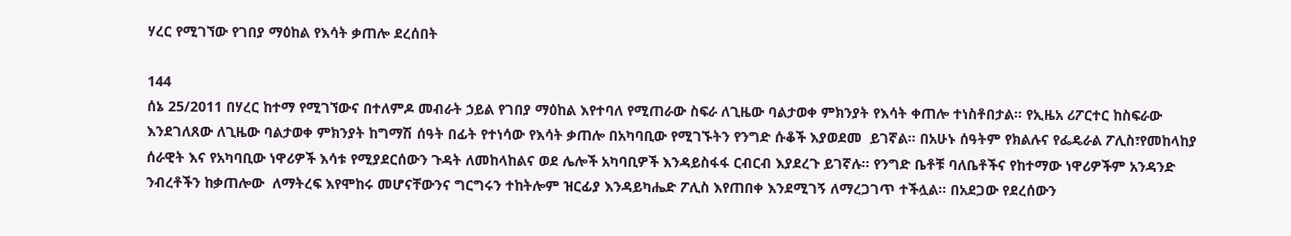ሃረር የሚገኘው የገበያ ማዕከል የእሳት ቃጠሎ ደረሰበት

144
ሰኔ 25/2011 በሃረር ከተማ የሚገኘውና በተለምዶ መብራት ኃይል የገበያ ማዕከል እየተባለ የሚጠራው ስፍራ ለጊዜው ባልታወቀ ምክንያት የእሳት ቀጠሎ ተነስቶበታል። የኢዜአ ሪፖርተር ከስፍራው እንደገለጸው ለጊዜው ባልታወቀ ምክንያት ከግማሽ ሰዓት በፊት የተነሳው የእሳት ቃጠሎ በአካባቢው የሚገኙትን የንግድ ሱቆች እያወደመ  ይገኛል። በአሁኑ ሰዓትም የክልሉና የፌዴራል ፖሊስ፣የመከላከያ ሰራዊት እና የአካባቢው ነዋሪዎች እሳቱ የሚያደርሰውን ጉዳት ለመከላከልና ወደ ሌሎች አካባቢዎች እንዳይስፋፋ ርብርብ እያደረጉ ይገኛሉ። የንግድ ቤቶቹ ባለቤቶችና የከተማው ነዋሪዎችም አንዳንድ ንብረቶችን ከቃጠሎው  ለማትረፍ እየሞከሩ መሆናቸውንና ግርግሩን ተከትሎም ዝርፊያ እንዳይካሔድ ፖሊስ እየጠበቀ እንደሚገኝ ለማረጋገጥ ተችሏል። በአደጋው የደረሰውን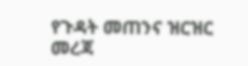የጉዳት መጠንና ዝርዝር መረጃ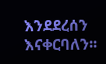እንደደረሰን እናቀርባለን፡፡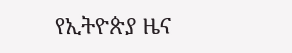የኢትዮጵያ ዜና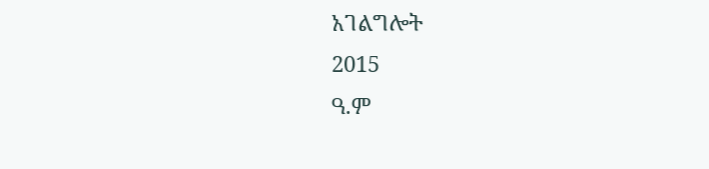አገልግሎት
2015
ዓ.ም